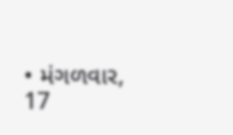• મંગળવાર, 17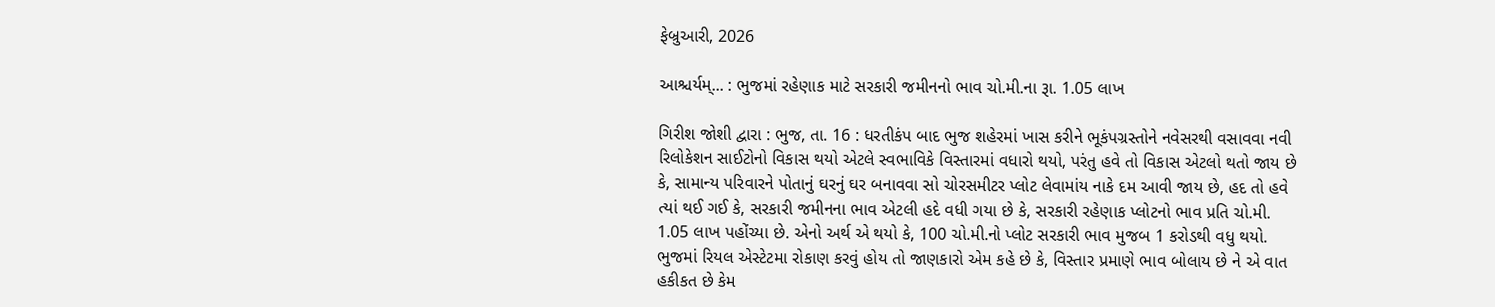ફેબ્રુઆરી, 2026

આશ્ચર્યમ્... : ભુજમાં રહેણાક માટે સરકારી જમીનનો ભાવ ચો.મી.ના રૂા. 1.05 લાખ

ગિરીશ જોશી દ્વારા : ભુજ, તા. 16 : ધરતીકંપ બાદ ભુજ શહેરમાં ખાસ કરીને ભૂકંપગ્રસ્તોને નવેસરથી વસાવવા નવી રિલોકેશન સાઈટોનો વિકાસ થયો એટલે સ્વભાવિકે વિસ્તારમાં વધારો થયો, પરંતુ હવે તો વિકાસ એટલો થતો જાય છે કે, સામાન્ય પરિવારને પોતાનું ઘરનું ઘર બનાવવા સો ચોરસમીટર પ્લોટ લેવામાંય નાકે દમ આવી જાય છે, હદ તો હવે ત્યાં થઈ ગઈ કે, સરકારી જમીનના ભાવ એટલી હદે વધી ગયા છે કે, સરકારી રહેણાક પ્લોટનો ભાવ પ્રતિ ચો.મી. 1.05 લાખ પહોંચ્યા છે. એનો અર્થ એ થયો કે, 100 ચો.મી.નો પ્લોટ સરકારી ભાવ મુજબ 1 કરોડથી વધુ થયો. ભુજમાં રિયલ એસ્ટેટમા રોકાણ કરવું હોય તો જાણકારો એમ કહે છે કે, વિસ્તાર પ્રમાણે ભાવ બોલાય છે ને એ વાત હકીકત છે કેમ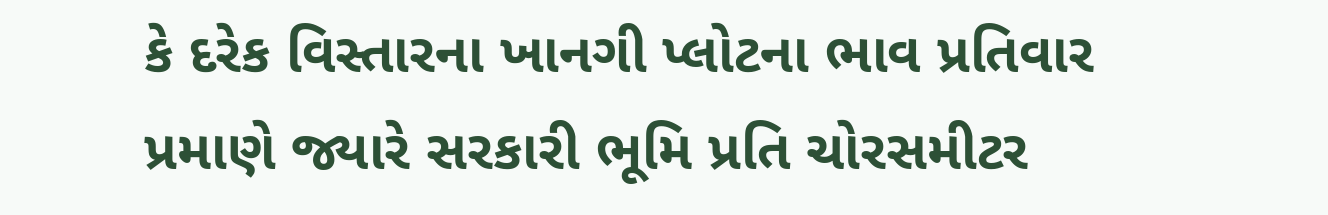કે દરેક વિસ્તારના ખાનગી પ્લોટના ભાવ પ્રતિવાર પ્રમાણે જ્યારે સરકારી ભૂમિ પ્રતિ ચોરસમીટર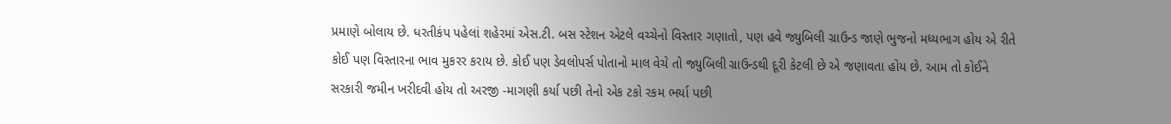પ્રમાણે બોલાય છે. ધરતીકંપ પહેલાં શહેરમાં એસ.ટી. બસ સ્ટેશન એટલે વચ્ચેનો વિસ્તાર ગણાતો, પણ હવે જ્યુબિલી ગ્રાઉન્ડ જાણે ભુજનો મધ્યભાગ હોય એ રીતે કોઈ પણ વિસ્તારના ભાવ મુકરર કરાય છે. કોઈ પણ ડેવલોપર્સ પોતાનો માલ વેચે તો જ્યુબિલી ગ્રાઉન્ડથી દૂરી કેટલી છે એ જણાવતા હોય છે. આમ તો કોઈને સરકારી જમીન ખરીદવી હોય તો અરજી -માગણી કર્યા પછી તેનો એક ટકો રકમ ભર્યા પછી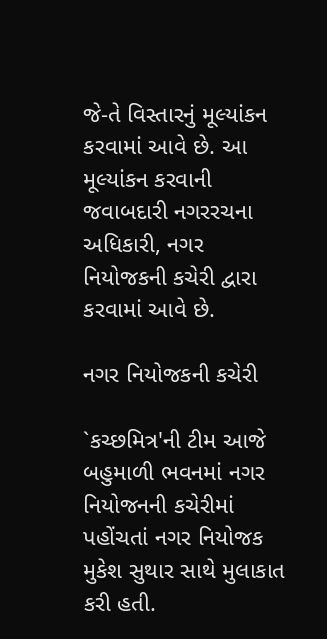જે-તે વિસ્તારનું મૂલ્યાંકન કરવામાં આવે છે. આ મૂલ્યાંકન કરવાની જવાબદારી નગરરચના અધિકારી, નગર નિયોજકની કચેરી દ્વારા કરવામાં આવે છે.

નગર નિયોજકની કચેરી

`કચ્છમિત્ર'ની ટીમ આજે બહુમાળી ભવનમાં નગર નિયોજનની કચેરીમાં પહોંચતાં નગર નિયોજક મુકેશ સુથાર સાથે મુલાકાત કરી હતી.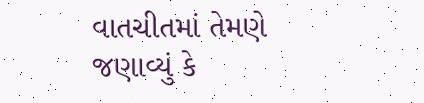વાતચીતમાં તેમણે જણાવ્યું કે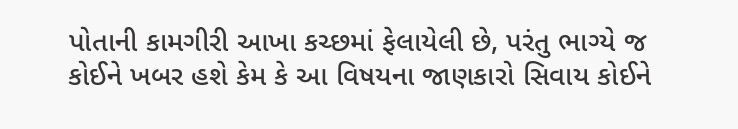પોતાની કામગીરી આખા કચ્છમાં ફેલાયેલી છે, પરંતુ ભાગ્યે જ કોઈને ખબર હશે કેમ કે આ વિષયના જાણકારો સિવાય કોઈને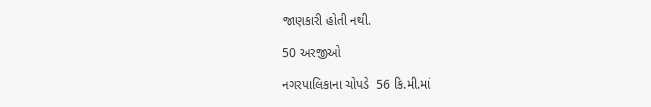જાણકારી હોતી નથી.

50 અરજીઓ

નગરપાલિકાના ચોપડે  56 કિ.મી.માં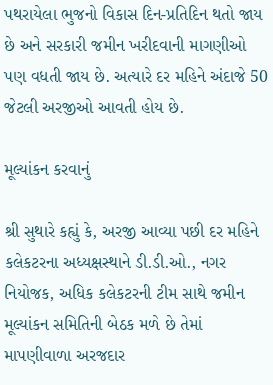પથરાયેલા ભુજનો વિકાસ દિન-પ્રતિદિન થતો જાય છે અને સરકારી જમીન ખરીદવાની માગણીઓ પણ વધતી જાય છે. અત્યારે દર મહિને અંદાજે 50 જેટલી અરજીઓ આવતી હોય છે.

મૂલ્યાંકન કરવાનું

શ્રી સુથારે કહ્યું કે, અરજી આવ્યા પછી દર મહિને કલેકટરના અધ્યક્ષસ્થાને ડી.ડી.ઓ., નગર નિયોજક, અધિક કલેકટરની ટીમ સાથે જમીન મૂલ્યાંકન સમિતિની બેઠક મળે છે તેમાં માપણીવાળા અરજદાર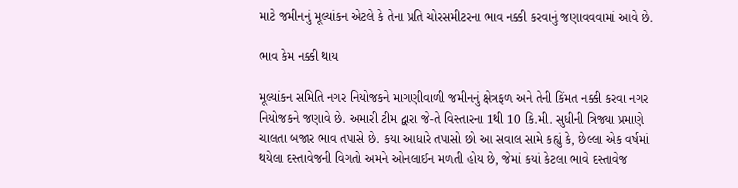માટે જમીનનું મૂલ્યાંકન એટલે કે તેના પ્રતિ ચોરસમીટરના ભાવ નક્કી કરવાનું જણાવવવામાં આવે છે.

ભાવ કેમ નક્કી થાય

મૂલ્યાંકન સમિતિ નગર નિયોજકને માગણીવાળી જમીનનું ક્ષેત્રફળ અને તેની કિંમત નક્કી કરવા નગર નિયોજકને જણાવે છે. અમારી ટીમ દ્વારા જે-તે વિસ્તારના 1થી 10 કિ.મી. સુધીની ત્રિજ્યા પ્રમાણે ચાલતા બજાર ભાવ તપાસે છે. કયા આધારે તપાસો છો આ સવાલ સામે કહ્યું કે, છેલ્લા એક વર્ષમાં થયેલા દસ્તાવેજની વિગતો અમને ઓનલાઈન મળતી હોય છે, જેમાં કયાં કેટલા ભાવે દસ્તાવેજ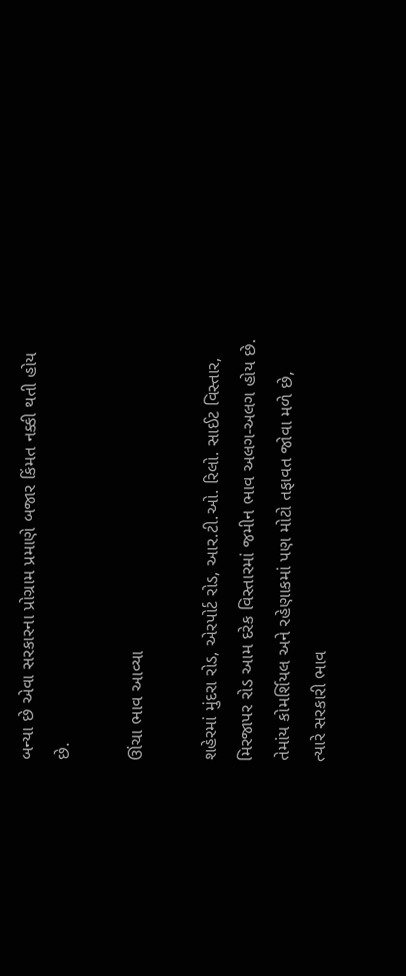બન્યા છે એવા સરકારના પ્રોગ્રામ પ્રમાણે બજાર કિંમત નક્કી થતી હોય છે.

ઊંચા ભાવ આવ્યા

શહેરમાં મુંદરા રોડ, એરપોર્ટ રોડ, આર.ટી.ઓ. રિલો. સાઈટ વિસ્તાર, મિરજાપર રોડ આમ દરેક વિસ્તારમાં જમીન ભાવ અલગ-અલગ હોય છે. તેમાંય કોમર્શિયલ અને રહેણાકમાં પણ મોટો તફાવત જોવા મળે છે, ત્યારે સરકારી ભાવ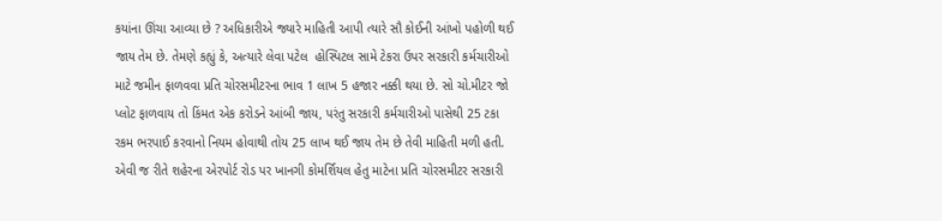કયાંના ઊંચા આવ્યા છે ? અધિકારીએ જ્યારે માહિતી આપી ત્યારે સૌ કોઈની આંખો પહોળી થઈ જાય તેમ છે. તેમણે કહ્યું કે, અત્યારે લેવા પટેલ  હોસ્પિટલ સામે ટેકરા ઉપર સરકારી કર્મચારીઓ માટે જમીન ફાળવવા પ્રતિ ચોરસમીટરના ભાવ 1 લાખ 5 હજાર નક્કી થયા છે. સો ચો.મીટર જો પ્લોટ ફાળવાય તો કિંમત એક કરોડને આંબી જાય, પરંતુ સરકારી કર્મચારીઓ પાસેથી 25 ટકા રકમ ભરપાઈ કરવાનો નિયમ હોવાથી તોય 25 લાખ થઈ જાય તેમ છે તેવી માહિતી મળી હતી. એવી જ રીતે શહેરના એરપોર્ટ રોડ પર ખાનગી કોમર્શિયલ હેતુ માટેના પ્રતિ ચોરસમીટર સરકારી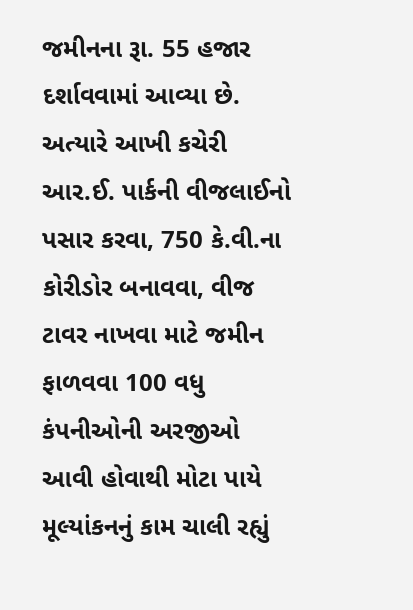જમીનના રૂા. 55 હજાર દર્શાવવામાં આવ્યા છે. અત્યારે આખી કચેરી આર.ઈ. પાર્કની વીજલાઈનો પસાર કરવા, 750 કે.વી.ના કોરીડોર બનાવવા, વીજ ટાવર નાખવા માટે જમીન ફાળવવા 100 વધુ કંપનીઓની અરજીઓ આવી હોવાથી મોટા પાયે મૂલ્યાંકનનું કામ ચાલી રહ્યું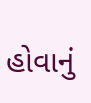હોવાનું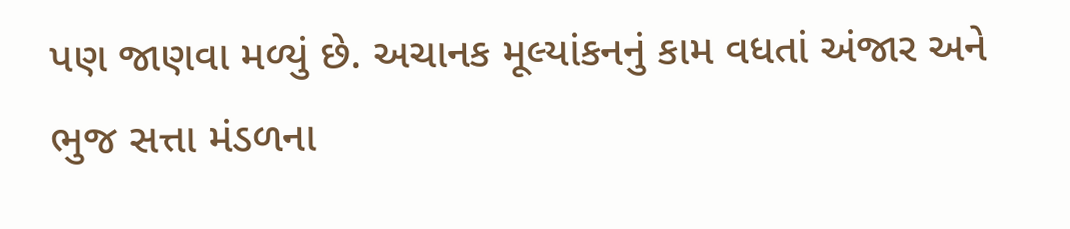પણ જાણવા મળ્યું છે. અચાનક મૂલ્યાંકનનું કામ વધતાં અંજાર અને ભુજ સત્તા મંડળના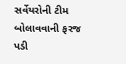સર્વેયરોની ટીમ બોલાવવાની ફરજ પડી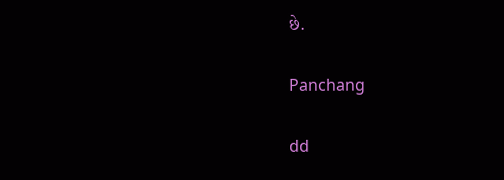છે.

Panchang

dd